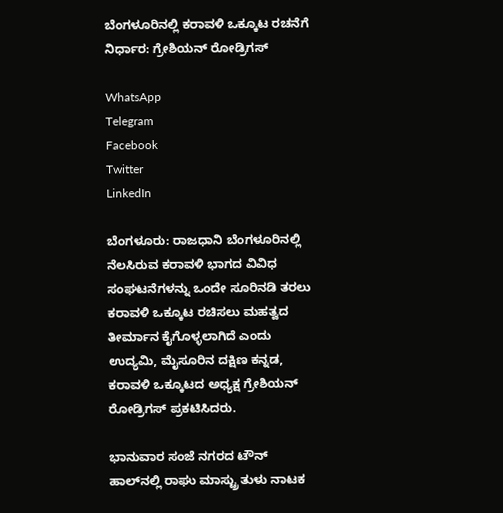ಬೆಂಗಳೂರಿನಲ್ಲಿ ಕರಾವಳಿ ಒಕ್ಕೂಟ ರಚನೆಗೆ ನಿರ್ಧಾರ: ಗ್ರೇಶಿಯನ್ ರೋಡ್ರಿಗಸ್

WhatsApp
Telegram
Facebook
Twitter
LinkedIn

ಬೆಂಗಳೂರು: ರಾಜಧಾನಿ ಬೆಂಗಳೂರಿನಲ್ಲಿ ನೆಲಸಿರುವ ಕರಾವಳಿ ಭಾಗದ ವಿವಿಧ ಸಂಘಟನೆಗಳನ್ನು ಒಂದೇ ಸೂರಿನಡಿ ತರಲು ಕರಾವಳಿ ಒಕ್ಕೂಟ ರಚಿಸಲು ಮಹತ್ವದ ತೀರ್ಮಾನ ಕೈಗೊಳ್ಳಲಾಗಿದೆ ಎಂದು ಉದ್ಯಮಿ, ಮೈಸೂರಿನ ದಕ್ಷಿಣ ಕನ್ನಡ, ಕರಾವಳಿ ಒಕ್ಕೂಟದ ಅಧ್ಯಕ್ಷ ಗ್ರೇಶಿಯನ್ ರೋಡ್ರಿಗಸ್ ಪ್ರಕಟಿಸಿದರು.

ಭಾನುವಾರ ಸಂಜೆ ನಗರದ ಟೌನ್ ಹಾಲ್‌ನಲ್ಲಿ ರಾಘು ಮಾಸ್ಟ್ರು ತುಳು ನಾಟಕ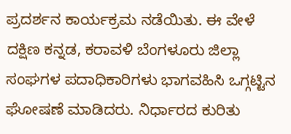ಪ್ರದರ್ಶನ ಕಾರ್ಯಕ್ರಮ ನಡೆಯಿತು. ಈ ವೇಳೆ ದಕ್ಷಿಣ ಕನ್ನಡ, ಕರಾವಳಿ ಬೆಂಗಳೂರು ಜಿಲ್ಲಾ ಸಂಘಗಳ ಪದಾಧಿಕಾರಿಗಳು ಭಾಗವಹಿಸಿ ಒಗ್ಗಟ್ಟಿನ ಘೋಷಣೆ ಮಾಡಿದರು. ನಿರ್ಧಾರದ ಕುರಿತು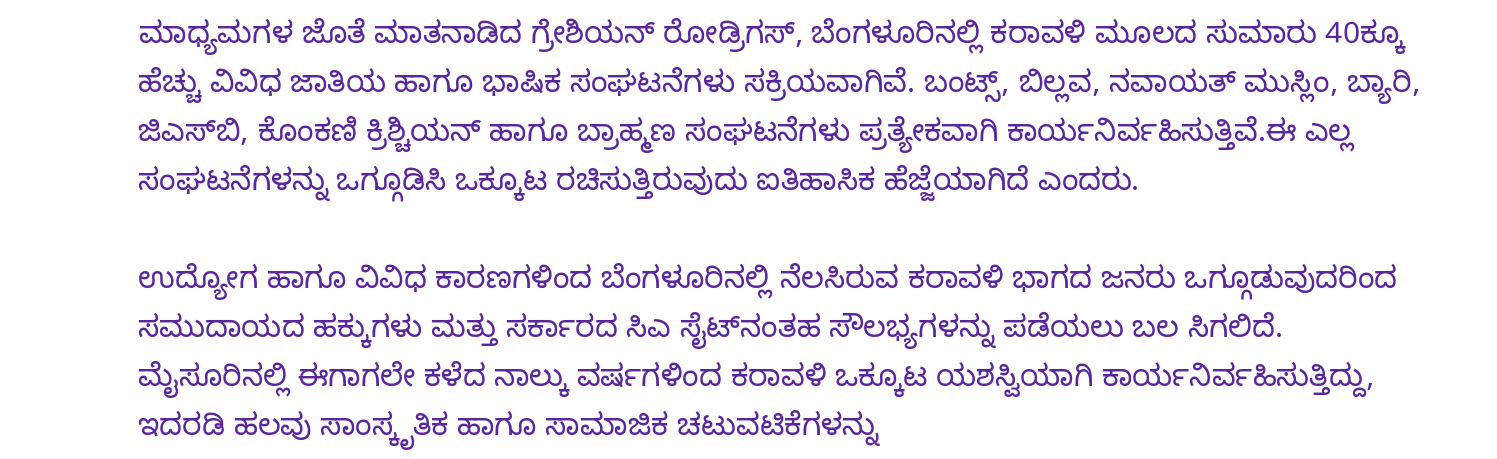ಮಾಧ್ಯಮಗಳ ಜೊತೆ ಮಾತನಾಡಿದ ಗ್ರೇಶಿಯನ್ ರೋಡ್ರಿಗಸ್, ಬೆಂಗಳೂರಿನಲ್ಲಿ ಕರಾವಳಿ ಮೂಲದ ಸುಮಾರು 40ಕ್ಕೂ ಹೆಚ್ಚು ವಿವಿಧ ಜಾತಿಯ ಹಾಗೂ ಭಾಷಿಕ ಸಂಘಟನೆಗಳು ಸಕ್ರಿಯವಾಗಿವೆ. ಬಂಟ್ಸ್, ಬಿಲ್ಲವ, ನವಾಯತ್ ಮುಸ್ಲಿಂ, ಬ್ಯಾರಿ, ಜಿಎಸ್‌ಬಿ, ಕೊಂಕಣಿ ಕ್ರಿಶ್ಚಿಯನ್ ಹಾಗೂ ಬ್ರಾಹ್ಮಣ ಸಂಘಟನೆಗಳು ಪ್ರತ್ಯೇಕವಾಗಿ ಕಾರ್ಯನಿರ್ವಹಿಸುತ್ತಿವೆ.ಈ ಎಲ್ಲ ಸಂಘಟನೆಗಳನ್ನು ಒಗ್ಗೂಡಿಸಿ ಒಕ್ಕೂಟ ರಚಿಸುತ್ತಿರುವುದು ಐತಿಹಾಸಿಕ ಹೆಜ್ಜೆಯಾಗಿದೆ ಎಂದರು.

ಉದ್ಯೋಗ ಹಾಗೂ ವಿವಿಧ ಕಾರಣಗಳಿಂದ ಬೆಂಗಳೂರಿನಲ್ಲಿ ನೆಲಸಿರುವ ಕರಾವಳಿ ಭಾಗದ ಜನರು ಒಗ್ಗೂಡುವುದರಿಂದ ಸಮುದಾಯದ ಹಕ್ಕುಗಳು ಮತ್ತು ಸರ್ಕಾರದ ಸಿಎ ಸೈಟ್‌ನಂತಹ ಸೌಲಭ್ಯಗಳನ್ನು ಪಡೆಯಲು ಬಲ ಸಿಗಲಿದೆ. ಮೈಸೂರಿನಲ್ಲಿ ಈಗಾಗಲೇ ಕಳೆದ ನಾಲ್ಕು ವರ್ಷಗಳಿಂದ ಕರಾವಳಿ ಒಕ್ಕೂಟ ಯಶಸ್ವಿಯಾಗಿ ಕಾರ್ಯನಿರ್ವಹಿಸುತ್ತಿದ್ದು, ಇದರಡಿ ಹಲವು ಸಾಂಸ್ಕೃತಿಕ ಹಾಗೂ ಸಾಮಾಜಿಕ ಚಟುವಟಿಕೆಗಳನ್ನು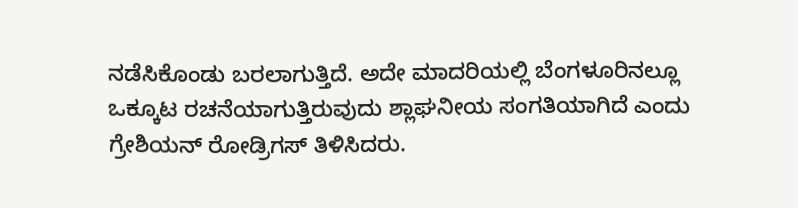ನಡೆಸಿಕೊಂಡು ಬರಲಾಗುತ್ತಿದೆ. ಅದೇ ಮಾದರಿಯಲ್ಲಿ ಬೆಂಗಳೂರಿನಲ್ಲೂ ಒಕ್ಕೂಟ ರಚನೆಯಾಗುತ್ತಿರುವುದು ಶ್ಲಾಘನೀಯ ಸಂಗತಿಯಾಗಿದೆ ಎಂದು ಗ್ರೇಶಿಯನ್ ರೋಡ್ರಿಗಸ್ ತಿಳಿಸಿದರು.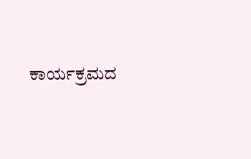ಕಾರ್ಯಕ್ರಮದ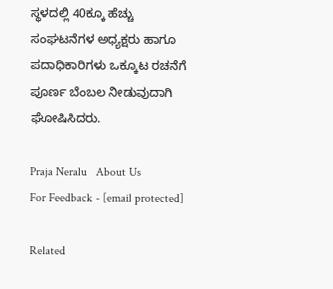ಸ್ಥಳದಲ್ಲಿ 40ಕ್ಕೂ ಹೆಚ್ಚು ಸಂಘಟನೆಗಳ ಅಧ್ಯಕ್ಷರು ಹಾಗೂ ಪದಾಧಿಕಾರಿಗಳು ಒಕ್ಕೂಟ ರಚನೆಗೆ ಪೂರ್ಣ ಬೆಂಬಲ ನೀಡುವುದಾಗಿ ಘೋಷಿಸಿದರು.

Praja Neralu   About Us
For Feedback - [email protected]

Related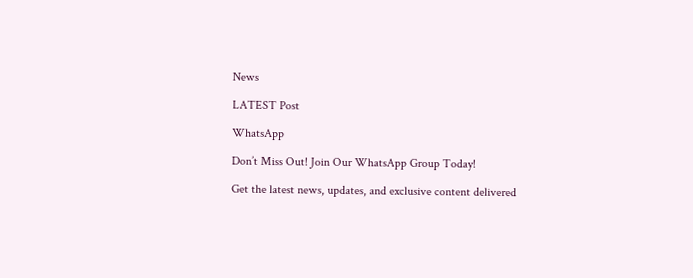News

LATEST Post

WhatsApp

Don’t Miss Out! Join Our WhatsApp Group Today!

Get the latest news, updates, and exclusive content delivered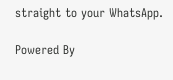straight to your WhatsApp.

Powered By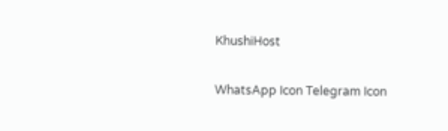KhushiHost

WhatsApp Icon Telegram Icon